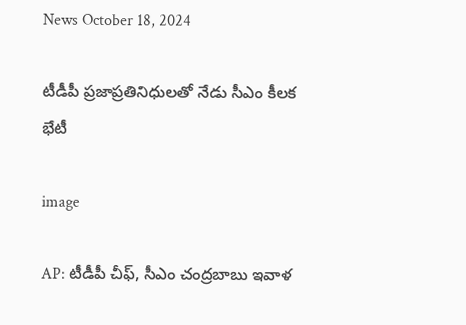News October 18, 2024

టీడీపీ ప్రజాప్రతినిధులతో నేడు సీఎం కీలక భేటీ

image

AP: టీడీపీ చీఫ్, సీఎం చంద్రబాబు ఇవాళ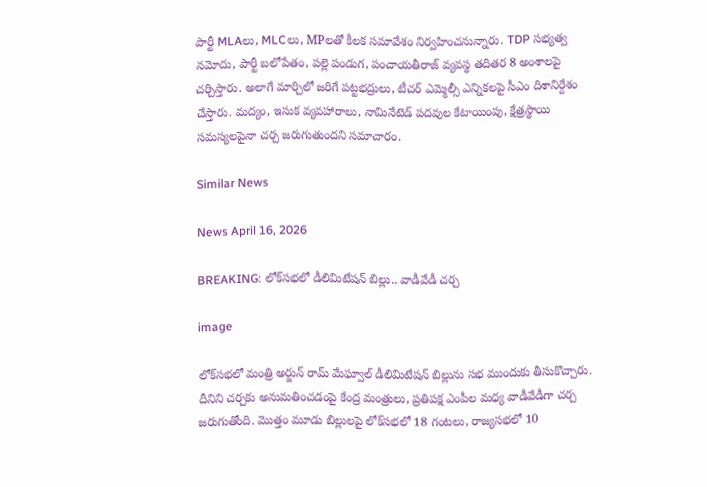పార్టీ MLAలు, MLCలు, MPలతో కీలక సమావేశం నిర్వహించనున్నారు. TDP సభ్యత్వ నమోదు, పార్టీ బలోపేతం, పల్లె పండుగ, పంచాయతీరాజ్ వ్యవస్థ తదితర 8 అంశాలపై చర్చిస్తారు. అలాగే మార్చిలో జరిగే పట్టభద్రులు, టీచర్ ఎమ్మెల్సీ ఎన్నికలపై సీఎం దిశానిర్దేశం చేస్తారు. మద్యం, ఇసుక వ్యవహారాలు, నామినేటెడ్ పదవుల కేటాయింపు, క్షేత్రస్థాయి సమస్యలపైనా చర్చ జరుగుతుందని సమాచారం.

Similar News

News April 16, 2026

BREAKING: లోక్‌సభలో డీలిమిటేషన్ బిల్లు.. వాడీవేడీ చర్చ

image

లోక్‌సభలో మంత్రి అర్జున్ రామ్ మేఘ్వాల్ డీలిమిటేషన్ బిల్లును సభ ముందుకు తీసుకొచ్చారు. దీనిని చర్చకు అనుమతించడంపై కేంద్ర మంత్రులు, ప్రతి‌పక్ష ఎంపీల మధ్య వాడీవేడీగా చర్చ జరుగుతోంది. మొత్తం మూడు బిల్లులపై లోక్‌సభలో 18 గంటలు, రాజ్యసభలో 10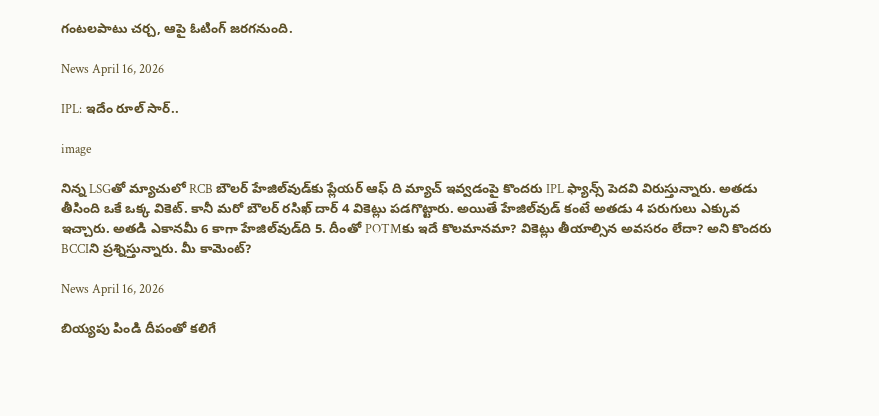గంటలపాటు చర్చ, ఆపై ఓటింగ్ జరగనుంది.

News April 16, 2026

IPL: ఇదేం రూల్ సార్..

image

నిన్న LSGతో మ్యాచులో RCB బౌలర్ హేజిల్‌వుడ్‌కు ప్లేయర్ ఆఫ్ ది మ్యాచ్ ఇవ్వడంపై కొందరు IPL ఫ్యాన్స్ పెదవి విరుస్తున్నారు. అతడు తీసింది ఒకే ఒక్క వికెట్. కానీ మరో బౌలర్ రసిఖ్ దార్ 4 వికెట్లు పడగొట్టారు. అయితే హేజిల్‌వుడ్ కంటే అతడు 4 పరుగులు ఎక్కువ ఇచ్చారు. అతడి ఎకానమీ 6 కాగా హేజిల్‌వుడ్‌ది 5. దీంతో POTMకు ఇదే కొలమానమా? వికెట్లు తీయాల్సిన అవసరం లేదా? అని కొందరు BCCIని ప్రశ్నిస్తున్నారు. మీ కామెంట్?

News April 16, 2026

బియ్యపు పిండి దీపంతో కలిగే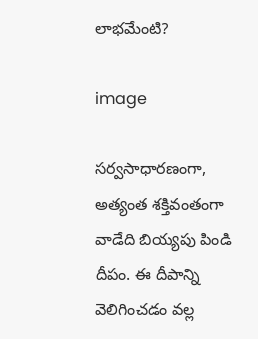లాభమేంటి?

image

సర్వసాధారణంగా, అత్యంత శక్తివంతంగా వాడేది బియ్యపు పిండి దీపం. ఈ దీపాన్ని వెలిగించడం వల్ల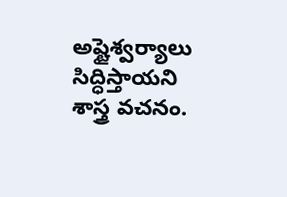అష్టైశ్వర్యాలు సిద్ధిస్తాయని శాస్త్ర వచనం.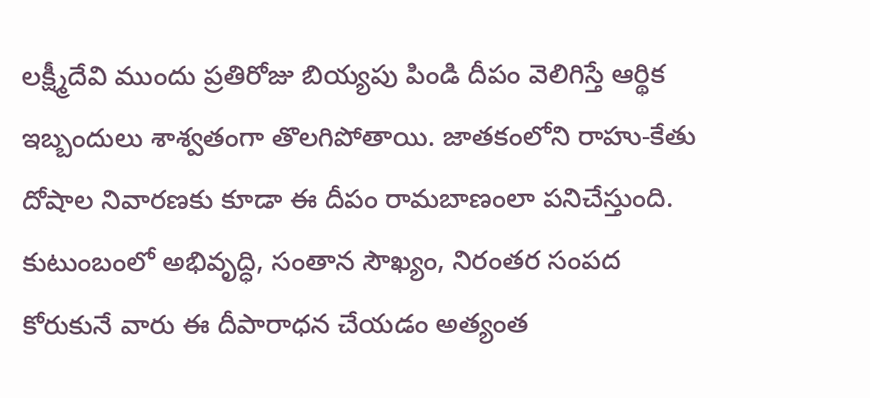లక్ష్మీదేవి ముందు ప్రతిరోజు బియ్యపు పిండి దీపం వెలిగిస్తే ఆర్థిక ఇబ్బందులు శాశ్వతంగా తొలగిపోతాయి. జాతకంలోని రాహు-కేతు దోషాల నివారణకు కూడా ఈ దీపం రామబాణంలా పనిచేస్తుంది. కుటుంబంలో అభివృద్ధి, సంతాన సౌఖ్యం, నిరంతర సంపద కోరుకునే వారు ఈ దీపారాధన చేయడం అత్యంత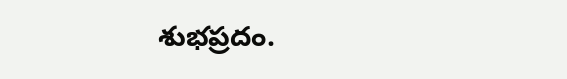శుభప్రదం.